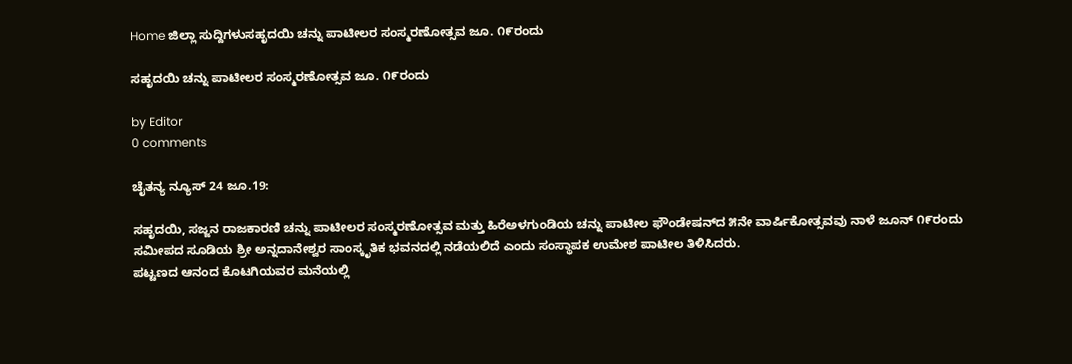Home ಜಿಲ್ಲಾ ಸುದ್ದಿಗಳುಸಹೃದಯಿ ಚನ್ನು ಪಾಟೀಲರ ಸಂಸ್ಮರಣೋತ್ಸವ ಜೂ. ೧೯ರಂದು

ಸಹೃದಯಿ ಚನ್ನು ಪಾಟೀಲರ ಸಂಸ್ಮರಣೋತ್ಸವ ಜೂ. ೧೯ರಂದು

by Editor
0 comments

ಚೈತನ್ಯ ನ್ಯೂಸ್‌ 24 ಜೂ.19:

ಸಹೃದಯಿ, ಸಜ್ಜನ ರಾಜಕಾರಣಿ ಚನ್ನು ಪಾಟೀಲರ ಸಂಸ್ಮರಣೋತ್ಸವ ಮತ್ತು ಹಿರೆಅಳಗುಂಡಿಯ ಚನ್ನು ಪಾಟೀಲ ಫೌಂಡೇಷನ್‌ದ ೫ನೇ ವಾರ್ಷಿಕೋತ್ಸವವು ನಾಳೆ ಜೂನ್ ೧೯ರಂದು ಸಮೀಪದ ಸೂಡಿಯ ಶ್ರೀ ಅನ್ನದಾನೇಶ್ವರ ಸಾಂಸ್ಕೃತಿಕ ಭವನದಲ್ಲಿ ನಡೆಯಲಿದೆ ಎಂದು ಸಂಸ್ಥಾಪಕ ಉಮೇಶ ಪಾಟೀಲ ತಿಳಿಸಿದರು.
ಪಟ್ಟಣದ ಆನಂದ ಕೊಟಗಿಯವರ ಮನೆಯಲ್ಲಿ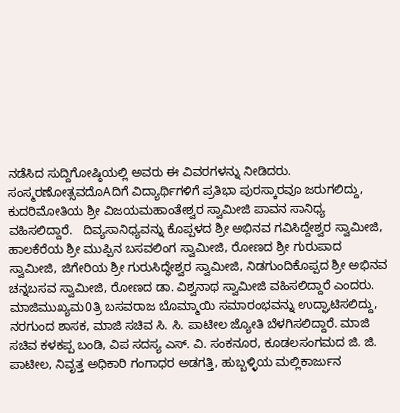ನಡೆಸಿದ ಸುದ್ದಿಗೋಷ್ಠಿಯಲ್ಲಿ ಅವರು ಈ ವಿವರಗಳನ್ನು ನೀಡಿದರು.
ಸಂಸ್ಮರಣೋತ್ಸವದೊAದಿಗೆ ವಿದ್ಯಾರ್ಥಿಗಳಿಗೆ ಪ್ರತಿಭಾ ಪುರಸ್ಕಾರವೂ ಜರುಗಲಿದ್ದು, ಕುದರಿಮೋತಿಯ ಶ್ರೀ ವಿಜಯಮಹಾಂತೇಶ್ವರ ಸ್ವಾಮೀಜಿ ಪಾವನ ಸಾನಿಧ್ಯ ವಹಿಸಲಿದ್ದಾರೆ.   ದಿವ್ಯಸಾನಿಧ್ಯವನ್ನು ಕೊಪ್ಪಳದ ಶ್ರೀ ಅಭಿನವ ಗವಿಸಿದ್ದೇಶ್ವರ ಸ್ವಾಮೀಜಿ, ಹಾಲಕೆರೆಯ ಶ್ರೀ ಮುಪ್ಪಿನ ಬಸವಲಿಂಗ ಸ್ವಾಮೀಜಿ, ರೋಣದ ಶ್ರೀ ಗುರುಪಾದ ಸ್ವಾಮೀಜಿ, ಜಿಗೇರಿಯ ಶ್ರೀ ಗುರುಸಿದ್ಧೇಶ್ವರ ಸ್ವಾಮೀಜಿ, ನಿಡಗುಂದಿಕೊಪ್ಪದ ಶ್ರೀ ಅಭಿನವ ಚನ್ನಬಸವ ಸ್ವಾಮೀಜಿ, ರೋಣದ ಡಾ. ವಿಶ್ವನಾಥ ಸ್ವಾಮೀಜಿ ವಹಿಸಲಿದ್ದಾರೆ ಎಂದರು.
ಮಾಜಿಮುಖ್ಯಮ0ತ್ರಿ ಬಸವರಾಜ ಬೊಮ್ಮಾಯಿ ಸಮಾರಂಭವನ್ನು ಉದ್ಘಾಟಿಸಲಿದ್ದು, ನರಗುಂದ ಶಾಸಕ, ಮಾಜಿ ಸಚಿವ ಸಿ. ಸಿ. ಪಾಟೀಲ ಜ್ಯೋತಿ ಬೆಳಗಿಸಲಿದ್ದಾರೆ. ಮಾಜಿ ಸಚಿವ ಕಳಕಪ್ಪ ಬಂಡಿ, ವಿಪ ಸದಸ್ಯ ಎಸ್. ವಿ. ಸಂಕನೂರ, ಕೂಡಲಸಂಗಮದ ಜಿ. ಜಿ. ಪಾಟೀಲ, ನಿವೃತ್ತ ಅಧಿಕಾರಿ ಗಂಗಾಧರ ಅಡಗತ್ತಿ, ಹುಬ್ಬಳ್ಳಿಯ ಮಲ್ಲಿಕಾರ್ಜುನ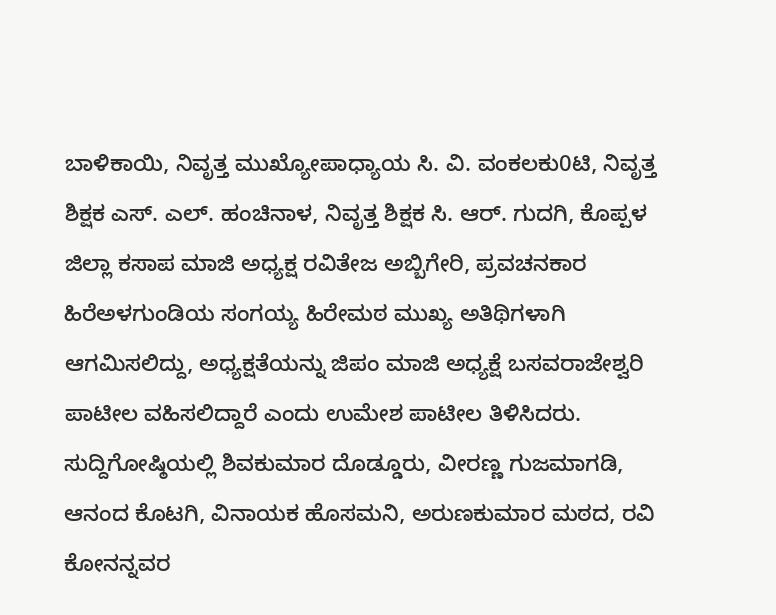ಬಾಳಿಕಾಯಿ, ನಿವೃತ್ತ ಮುಖ್ಯೋಪಾಧ್ಯಾಯ ಸಿ. ವಿ. ವಂಕಲಕು0ಟಿ, ನಿವೃತ್ತ ಶಿಕ್ಷಕ ಎಸ್. ಎಲ್. ಹಂಚಿನಾಳ, ನಿವೃತ್ತ ಶಿಕ್ಷಕ ಸಿ. ಆರ್. ಗುದಗಿ, ಕೊಪ್ಪಳ ಜಿಲ್ಲಾ ಕಸಾಪ ಮಾಜಿ ಅಧ್ಯಕ್ಷ ರವಿತೇಜ ಅಬ್ಬಿಗೇರಿ, ಪ್ರವಚನಕಾರ ಹಿರೆಅಳಗುಂಡಿಯ ಸಂಗಯ್ಯ ಹಿರೇಮಠ ಮುಖ್ಯ ಅತಿಥಿಗಳಾಗಿ ಆಗಮಿಸಲಿದ್ದು, ಅಧ್ಯಕ್ಷತೆಯನ್ನು ಜಿಪಂ ಮಾಜಿ ಅಧ್ಯಕ್ಷೆ ಬಸವರಾಜೇಶ್ವರಿ ಪಾಟೀಲ ವಹಿಸಲಿದ್ದಾರೆ ಎಂದು ಉಮೇಶ ಪಾಟೀಲ ತಿಳಿಸಿದರು.
ಸುದ್ದಿಗೋಷ್ಠಿಯಲ್ಲಿ ಶಿವಕುಮಾರ ದೊಡ್ಡೂರು, ವೀರಣ್ಣ ಗುಜಮಾಗಡಿ, ಆನಂದ ಕೊಟಗಿ, ವಿನಾಯಕ ಹೊಸಮನಿ, ಅರುಣಕುಮಾರ ಮಠದ, ರವಿ ಕೋನನ್ನವರ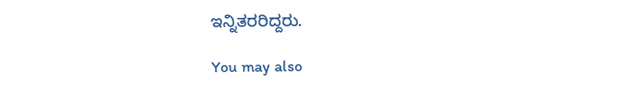ಇನ್ನಿತರರಿದ್ದರು.

You may also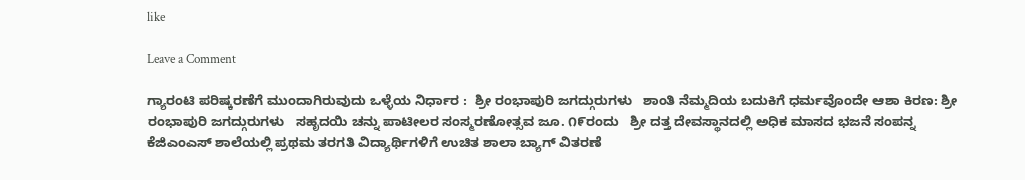like

Leave a Comment

ಗ್ಯಾರಂಟಿ ಪರಿಷ್ಕರಣೆಗೆ ಮುಂದಾಗಿರುವುದು ಒಳ್ಳೆಯ ನಿರ್ಧಾರ :  ಶ್ರೀ ರಂಭಾಪುರಿ ಜಗದ್ಗುರುಗಳು   ಶಾಂತಿ ನೆಮ್ಮದಿಯ ಬದುಕಿಗೆ ಧರ್ಮವೊಂದೇ ಆಶಾ ಕಿರಣ: ಶ್ರೀ ರಂಭಾಪುರಿ ಜಗದ್ಗುರುಗಳು   ಸಹೃದಯಿ ಚನ್ನು ಪಾಟೀಲರ ಸಂಸ್ಮರಣೋತ್ಸವ ಜೂ. ೧೯ರಂದು   ಶ್ರೀ ದತ್ತ ದೇವಸ್ಥಾನದಲ್ಲಿ ಅಧಿಕ ಮಾಸದ ಭಜನೆ ಸಂಪನ್ನ   ಕೆಜಿಎಂಎಸ್ ಶಾಲೆಯಲ್ಲಿ ಪ್ರಥಮ ತರಗತಿ ವಿದ್ಯಾರ್ಥಿಗಳಿಗೆ ಉಚಿತ ಶಾಲಾ ಬ್ಯಾಗ್ ವಿತರಣೆ